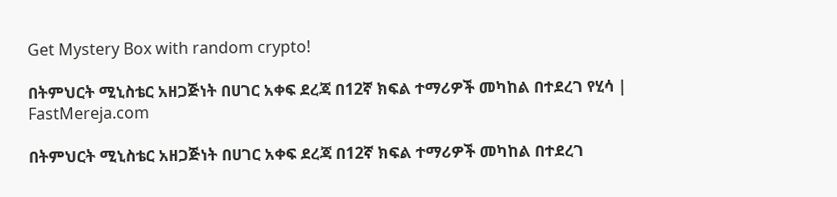Get Mystery Box with random crypto!

በትምህርት ሚኒስቴር አዘጋጅነት በሀገር አቀፍ ደረጃ በ12ኛ ክፍል ተማሪዎች መካከል በተደረገ የሂሳ | FastMereja.com

በትምህርት ሚኒስቴር አዘጋጅነት በሀገር አቀፍ ደረጃ በ12ኛ ክፍል ተማሪዎች መካከል በተደረገ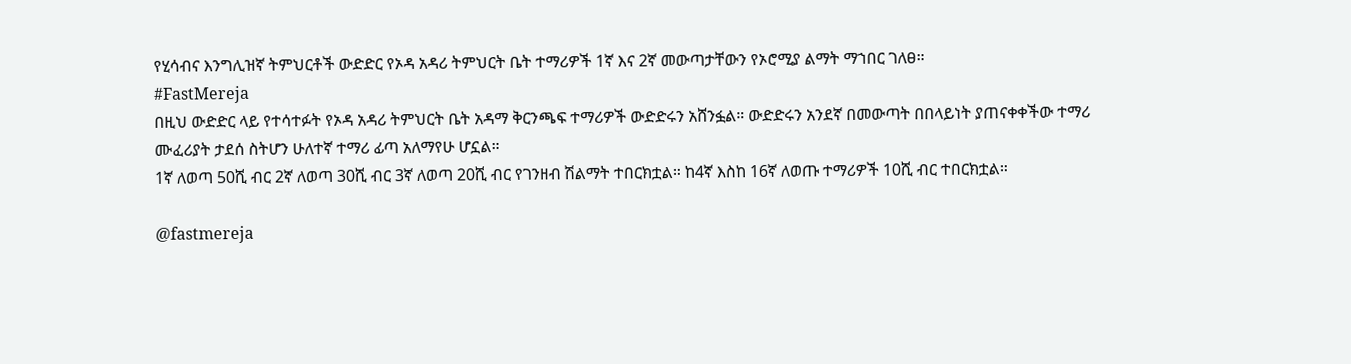የሂሳብና እንግሊዝኛ ትምህርቶች ውድድር የኦዳ አዳሪ ትምህርት ቤት ተማሪዎች 1ኛ እና 2ኛ መውጣታቸውን የኦሮሚያ ልማት ማኀበር ገለፀ።
#FastMereja
በዚህ ውድድር ላይ የተሳተፉት የኦዳ አዳሪ ትምህርት ቤት አዳማ ቅርንጫፍ ተማሪዎች ውድድሩን አሸንፏል። ውድድሩን አንደኛ በመውጣት በበላይነት ያጠናቀቀችው ተማሪ ሙፈሪያት ታደሰ ስትሆን ሁለተኛ ተማሪ ፊጣ አለማየሁ ሆኗል።
1ኛ ለወጣ 50ሺ ብር 2ኛ ለወጣ 30ሺ ብር 3ኛ ለወጣ 20ሺ ብር የገንዘብ ሽልማት ተበርክቷል። ከ4ኛ እስከ 16ኛ ለወጡ ተማሪዎች 10ሺ ብር ተበርክቷል።

@fastmereja